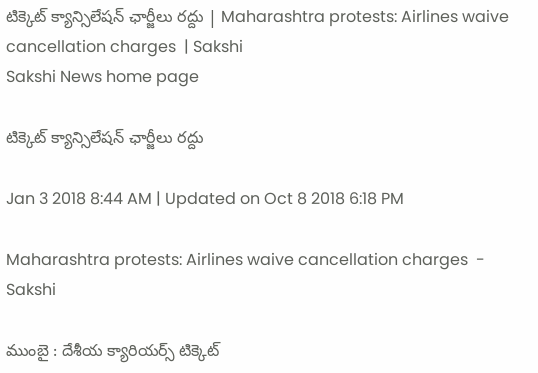టిక్కెట్‌ క్యాన్సిలేషన్‌ ఛార్జీలు రద్దు | Maharashtra protests: Airlines waive cancellation charges  | Sakshi
Sakshi News home page

టిక్కెట్‌ క్యాన్సిలేషన్‌ ఛార్జీలు రద్దు

Jan 3 2018 8:44 AM | Updated on Oct 8 2018 6:18 PM

Maharashtra protests: Airlines waive cancellation charges  - Sakshi

ముంబై : దేశీయ క్యారియర్స్‌ టిక్కెట్‌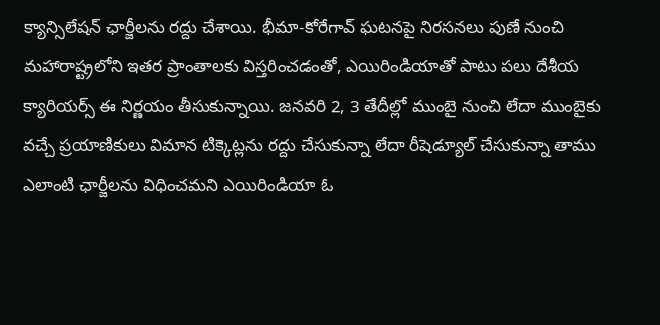క్యాన్సిలేషన్‌ ఛార్జీలను రద్దు చేశాయి. భీమా-కోరేగావ్‌ ఘటనపై నిరసనలు పుణే నుంచి మహారాష్ట్రలోని ఇతర ప్రాంతాలకు విస్తరించడంతో, ఎయిరిండియాతో పాటు పలు దేశీయ క్యారియర్స్‌ ఈ నిర్ణయం తీసుకున్నాయి. జనవరి 2, 3 తేదీల్లో ముంబై నుంచి లేదా ముంబైకు వచ్చే ప్రయాణికులు విమాన టిక్కెట్లను రద్దు చేసుకున్నా లేదా రీషెడ్యూల్‌ చేసుకున్నా తాము ఎలాంటి ఛార్జీలను విధించమని ఎయిరిండియా ఓ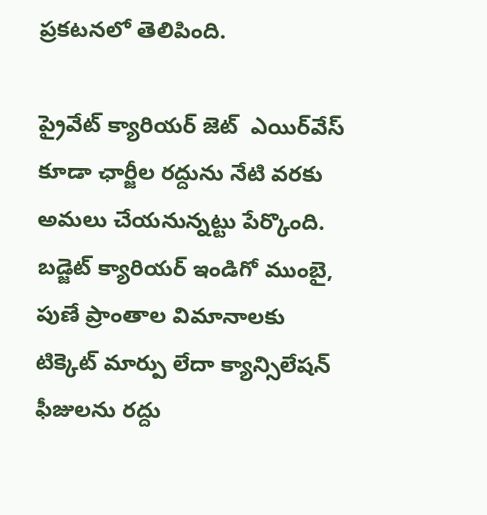ప్రకటనలో తెలిపింది.

ప్రైవేట్‌ క్యారియర్‌ జెట్‌  ఎయిర్‌వేస్‌ కూడా ఛార్జీల రద్దును నేటి వరకు అమలు చేయనున్నట్టు పేర్కొంది. బడ్జెట్‌ క్యారియర్‌ ఇండిగో ముంబై, పుణే ప్రాంతాల విమానాలకు టిక్కెట్‌ మార్పు లేదా క్యాన్సిలేషన్‌ ఫీజులను రద్దు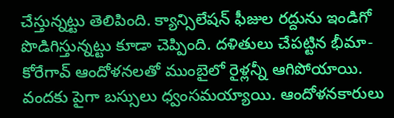చేస్తున్నట్టు తెలిపింది. క్యాన్సిలేషన్‌ ఫీజుల రద్దును ఇండిగో పొడిగిస్తున్నట్టు కూడా చెప్పింది. దళితులు చేపట్టిన భీమా-కోరేగావ్‌ ఆందోళనలతో ముంబైలో రైళ్లన్నీ ఆగిపోయాయి. వందకు పైగా బస్సులు ధ్వంసమయ్యాయి. ఆందోళనకారులు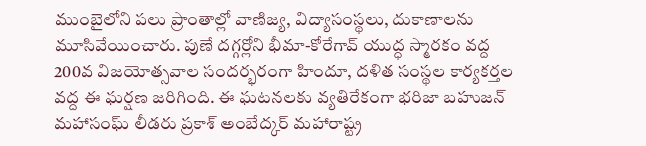ముంబైలోని పలు ప్రాంతాల్లో వాణిజ్య, విద్యాసంస్థలు, దుకాణాలను మూసివేయించారు. పుణే దగ్గర్లోని భీమా-కోరేగావ్‌ యుద్ధ స్మారకం వద్ద 200వ విజయోత్సవాల సందర్భరంగా హిందూ, దళిత సంస్థల కార్యకర్తల వద్ద ఈ ఘర్షణ జరిగింది. ఈ ఘటనలకు వ్యతిరేకంగా భరిజా బహుజన్‌ మహాసంఘ్‌ లీడరు ప్రకాశ్‌ అంబేద్కర్‌ మహారాష్ట్ర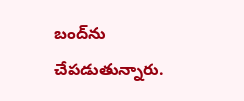బంద్‌ను చేపడుతున్నారు.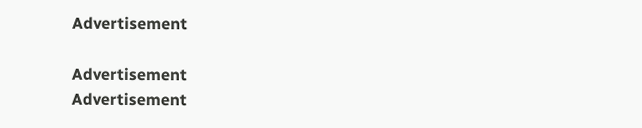Advertisement

Advertisement
Advertisement